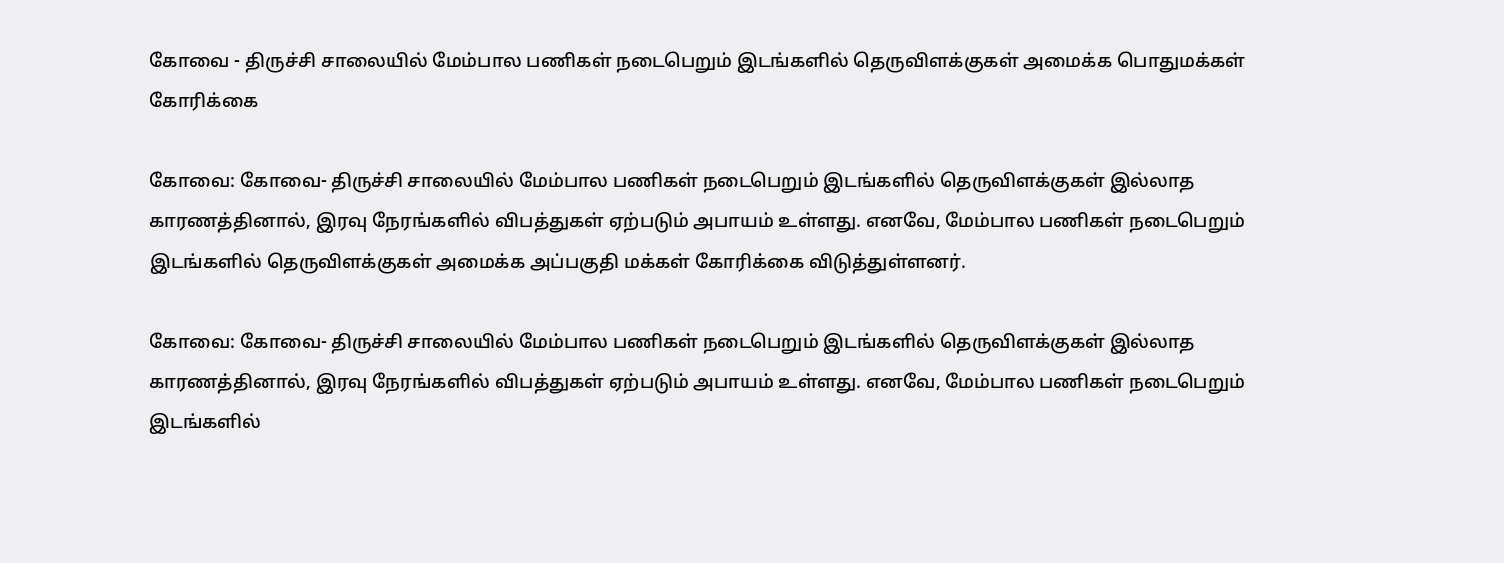கோவை - திருச்சி சாலையில் மேம்பால பணிகள் நடைபெறும் இடங்களில் தெருவிளக்குகள் அமைக்க பொதுமக்கள் கோரிக்கை

கோவை: கோவை- திருச்சி சாலையில் மேம்பால பணிகள் நடைபெறும் இடங்களில் தெருவிளக்குகள் இல்லாத காரணத்தினால், இரவு நேரங்களில் விபத்துகள் ஏற்படும் அபாயம் உள்ளது. எனவே, மேம்பால பணிகள் நடைபெறும் இடங்களில் தெருவிளக்குகள் அமைக்க அப்பகுதி மக்கள் கோரிக்கை விடுத்துள்ளனர்.

கோவை: கோவை- திருச்சி சாலையில் மேம்பால பணிகள் நடைபெறும் இடங்களில் தெருவிளக்குகள் இல்லாத காரணத்தினால், இரவு நேரங்களில் விபத்துகள் ஏற்படும் அபாயம் உள்ளது. எனவே, மேம்பால பணிகள் நடைபெறும் இடங்களில்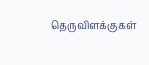தெருவிளக்குகள்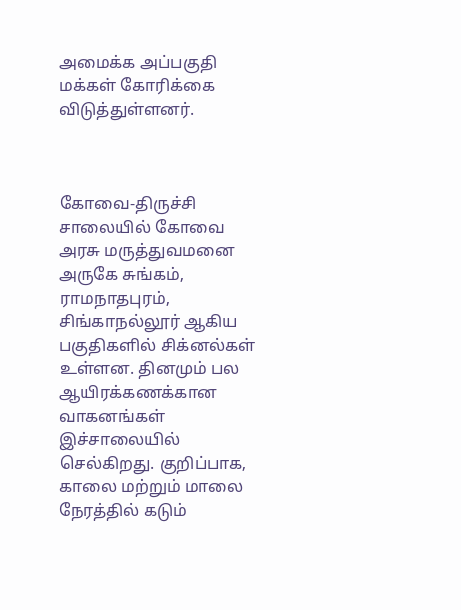அமைக்க அப்பகுதி மக்கள் கோரிக்கை விடுத்துள்ளனர்.



கோவை-திருச்சி சாலையில் கோவை அரசு மருத்துவமனை அருகே சுங்கம், ராமநாதபுரம், சிங்காநல்லூர் ஆகிய பகுதிகளில் சிக்னல்கள் உள்ளன. தினமும் பல ஆயிரக்கணக்கான வாகனங்கள் இச்சாலையில் செல்கிறது. குறிப்பாக, காலை மற்றும் மாலை நேரத்தில் கடும்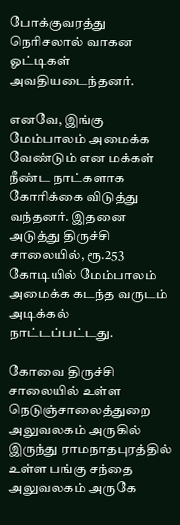போக்குவரத்து நெரிசலால் வாகன ஓட்டிகள் அவதியடைந்தனர்.

எனவே, இங்கு மேம்பாலம் அமைக்க வேண்டும் என மக்கள் நீண்ட நாட்களாக கோரிக்கை விடுத்து வந்தனர். இதனை அடுத்து திருச்சி சாலையில், ரூ.253 கோடியில் மேம்பாலம் அமைக்க கடந்த வருடம் அடிக்கல் நாட்டப்பட்டது.

கோவை திருச்சி சாலையில் உள்ள நெடுஞ்சாலைத்துறை அலுவலகம் அருகில் இருந்து ராமநாதபுரத்தில் உள்ள பங்கு சந்தை அலுவலகம் அருகே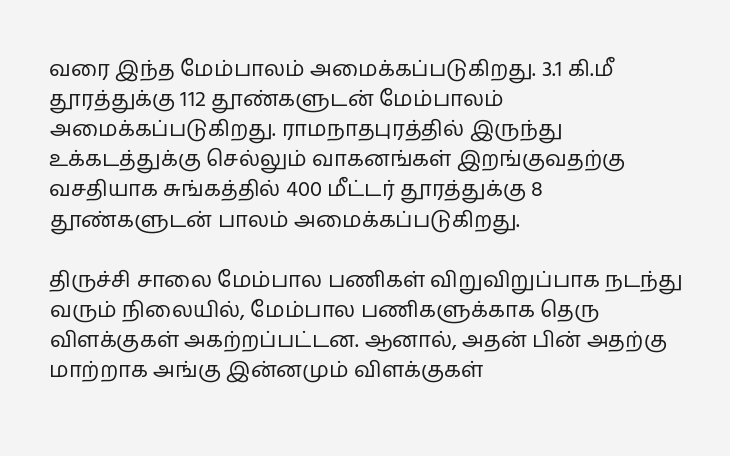வரை இந்த மேம்பாலம் அமைக்கப்படுகிறது. 3.1 கி.மீ தூரத்துக்கு 112 தூண்களுடன் மேம்பாலம் அமைக்கப்படுகிறது. ராமநாதபுரத்தில் இருந்து உக்கடத்துக்கு செல்லும் வாகனங்கள் இறங்குவதற்கு வசதியாக சுங்கத்தில் 400 மீட்டர் தூரத்துக்கு 8 தூண்களுடன் பாலம் அமைக்கப்படுகிறது.

திருச்சி சாலை மேம்பால பணிகள் விறுவிறுப்பாக நடந்து வரும் நிலையில், மேம்பால பணிகளுக்காக தெரு விளக்குகள் அகற்றப்பட்டன. ஆனால், அதன் பின் அதற்கு மாற்றாக அங்கு இன்னமும் விளக்குகள்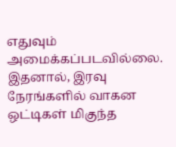எதுவும் அமைக்கப்படவில்லை. இதனால், இரவு நேரங்களில் வாகன ஒட்டிகள் மிகுந்த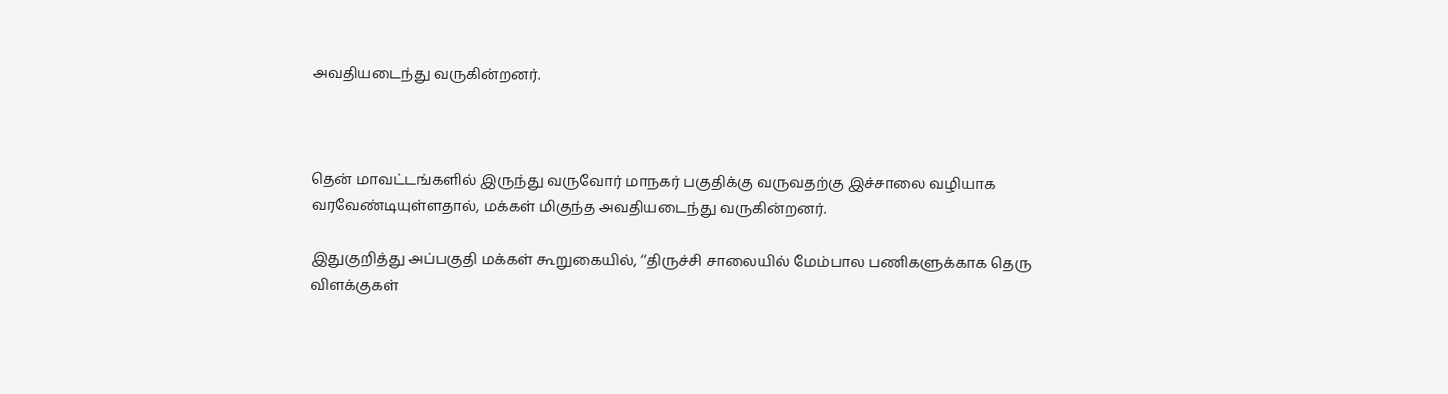அவதியடைந்து வருகின்றனர்.



தென் மாவட்டங்களில் இருந்து வருவோர் மாநகர் பகுதிக்கு வருவதற்கு இச்சாலை வழியாக வரவேண்டியுள்ளதால், மக்கள் மிகுந்த அவதியடைந்து வருகின்றனர்.

இதுகுறித்து அப்பகுதி மக்கள் கூறுகையில், ‘‘திருச்சி சாலையில் மேம்பால பணிகளுக்காக தெரு விளக்குகள்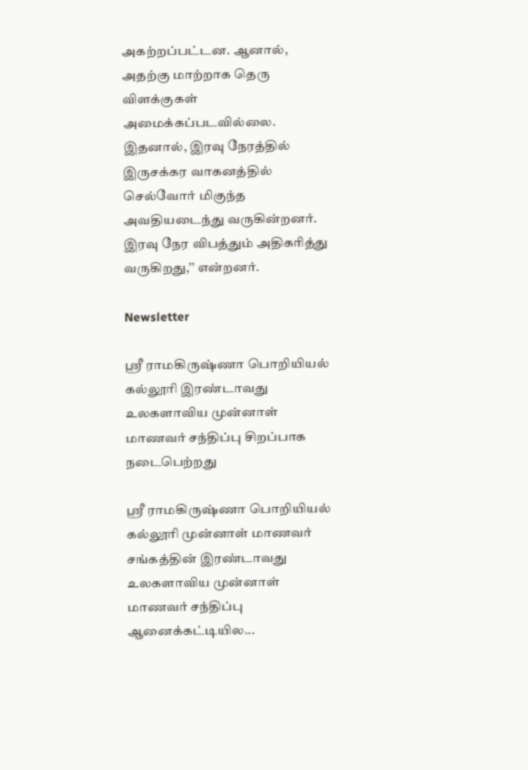அகற்றப்பட்டன. ஆனால், அதற்கு மாற்றாக தெரு விளக்குகள் அமைக்கப்படவில்லை. இதனால், இரவு நேரத்தில் இருசக்கர வாகனத்தில் செல்வோர் மிகுந்த அவதியடைந்து வருகின்றனர். இரவு நேர விபத்தும் அதிகரித்து வருகிறது,’’ என்றனர்.

Newsletter

ஸ்ரீ ராமகிருஷ்ணா பொறியியல் கல்லூரி இரண்டாவது உலகளாவிய முன்னாள் மாணவர் சந்திப்பு சிறப்பாக நடைபெற்றது

ஸ்ரீ ராமகிருஷ்ணா பொறியியல் கல்லூரி முன்னாள் மாணவர் சங்கத்தின் இரண்டாவது உலகளாவிய முன்னாள் மாணவர் சந்திப்பு ஆனைக்கட்டியில...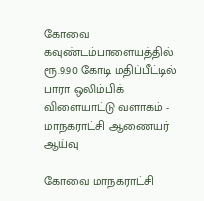கோவை கவுண்டம்பாளையத்தில் ரூ.9.90 கோடி மதிப்பீட்டில் பாரா ஒலிம்பிக் விளையாட்டு வளாகம் - மாநகராட்சி ஆணையர் ஆய்வு

கோவை மாநகராட்சி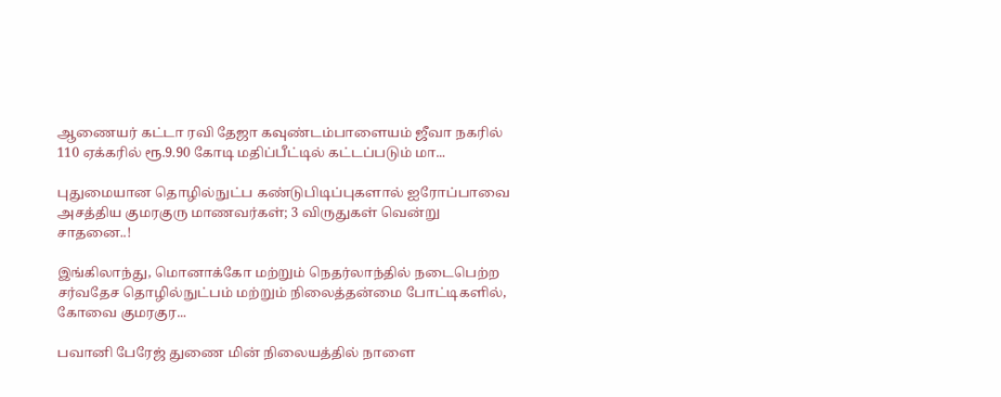ஆணையர் கட்டா ரவி தேஜா கவுண்டம்பாளையம் ஜீவா நகரில் 110 ஏக்கரில் ரூ.9.90 கோடி மதிப்பீட்டில் கட்டப்படும் மா...

புதுமையான தொழில்நுட்ப கண்டுபிடிப்புகளால் ஐரோப்பாவை அசத்திய குமரகுரு மாணவர்கள்; 3 விருதுகள் வென்று சாதனை..!

இங்கிலாந்து, மொனாக்கோ மற்றும் நெதர்லாந்தில் நடைபெற்ற சர்வதேச தொழில்நுட்பம் மற்றும் நிலைத்தன்மை போட்டிகளில், கோவை குமரகுர...

பவானி பேரேஜ் துணை மின் நிலையத்தில் நாளை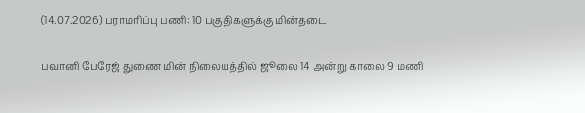(14.07.2026) பராமரிப்பு பணி: 10 பகுதிகளுக்கு மின்தடை

பவானி பேரேஜ் துணை மின் நிலையத்தில் ஜூலை 14 அன்று காலை 9 மணி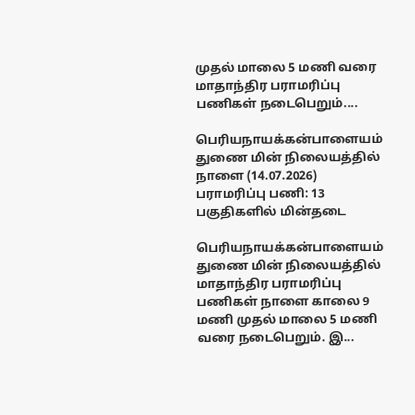முதல் மாலை 5 மணி வரை மாதாந்திர பராமரிப்பு பணிகள் நடைபெறும்....

பெரியநாயக்கன்பாளையம் துணை மின் நிலையத்தில் நாளை (14.07.2026) பராமரிப்பு பணி: 13 பகுதிகளில் மின்தடை

பெரியநாயக்கன்பாளையம் துணை மின் நிலையத்தில் மாதாந்திர பராமரிப்பு பணிகள் நாளை காலை 9 மணி முதல் மாலை 5 மணி வரை நடைபெறும். இ...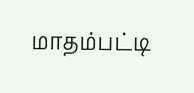மாதம்பட்டி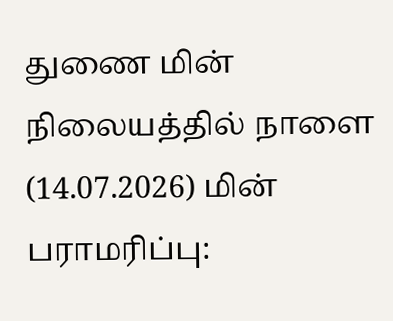துணை மின் நிலையத்தில் நாளை (14.07.2026) மின் பராமரிப்பு: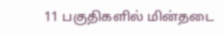11 பகுதிகளில் மின்தடை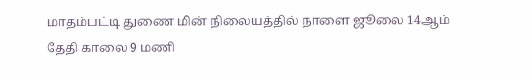மாதம்பட்டி துணை மின் நிலையத்தில் நாளை ஜூலை 14ஆம் தேதி காலை 9 மணி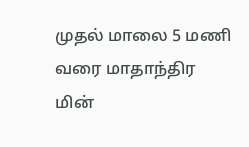முதல் மாலை 5 மணி வரை மாதாந்திர மின்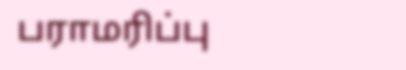பராமரிப்பு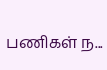பணிகள் ந...